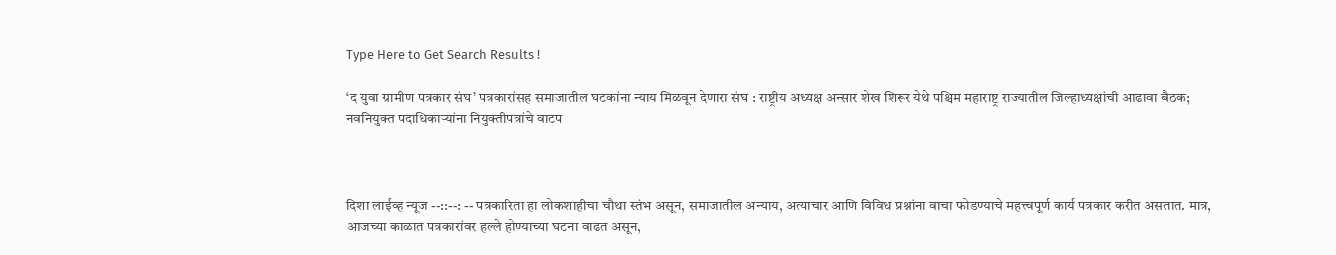Type Here to Get Search Results !

‘द युवा ग्रामीण पत्रकार संघ’ पत्रकारांसह समाजातील घटकांना न्याय मिळवून देणारा संघ : राष्ट्रीय अध्यक्ष अन्सार शेख शिरूर येथे पश्चिम महाराष्ट्र राज्यातील जिल्हाध्यक्षांची आढावा बैठक; नवनियुक्त पदाधिकाऱ्यांना नियुक्तीपत्रांचे वाटप



दिशा लाईव्ह न्यूज --::--: -- पत्रकारिता हा लोकशाहीचा चौथा स्तंभ असून, समाजातील अन्याय, अत्याचार आणि विविध प्रश्नांना वाचा फोडण्याचे महत्त्वपूर्ण कार्य पत्रकार करीत असतात. मात्र, आजच्या काळात पत्रकारांवर हल्ले होण्याच्या घटना वाढत असून,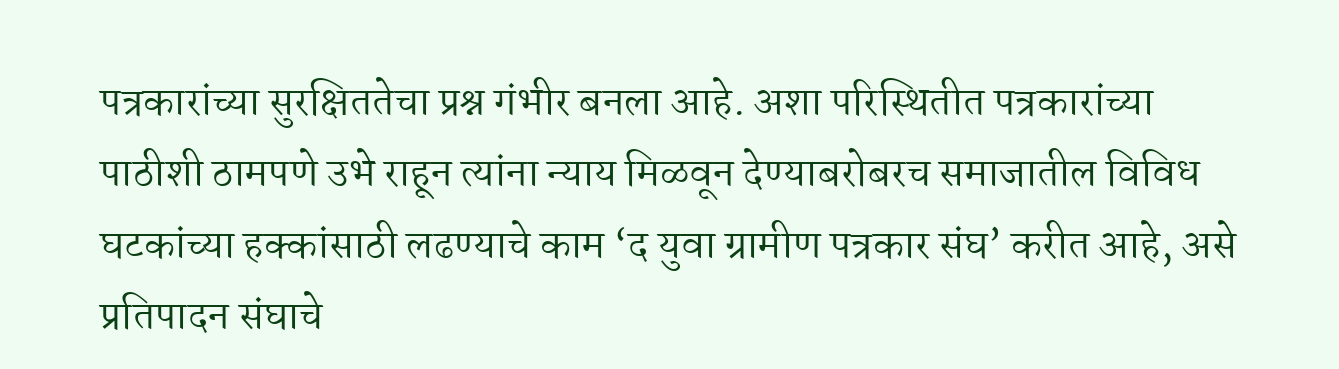पत्रकारांच्या सुरक्षिततेचा प्रश्न गंभीर बनला आहे. अशा परिस्थितीत पत्रकारांच्या पाठीशी ठामपणे उभे राहून त्यांना न्याय मिळवून देण्याबरोबरच समाजातील विविध घटकांच्या हक्कांसाठी लढण्याचे काम ‘द युवा ग्रामीण पत्रकार संघ’ करीत आहे, असे प्रतिपादन संघाचे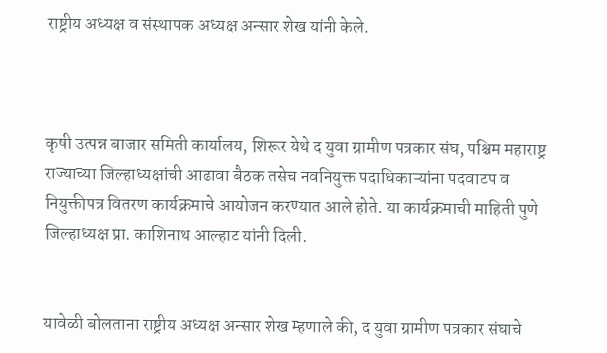राष्ट्रीय अध्यक्ष व संस्थापक अध्यक्ष अन्सार शेख यांनी केले.



कृषी उत्पन्न बाजार समिती कार्यालय, शिरूर येथे द युवा ग्रामीण पत्रकार संघ, पश्चिम महाराष्ट्र राज्याच्या जिल्हाध्यक्षांची आढावा बैठक तसेच नवनियुक्त पदाधिकाऱ्यांना पदवाटप व नियुक्तीपत्र वितरण कार्यक्रमाचे आयोजन करण्यात आले होते. या कार्यक्रमाची माहिती पुणे जिल्हाध्यक्ष प्रा. काशिनाथ आल्हाट यांनी दिली.


यावेळी बोलताना राष्ट्रीय अध्यक्ष अन्सार शेख म्हणाले की, द युवा ग्रामीण पत्रकार संघाचे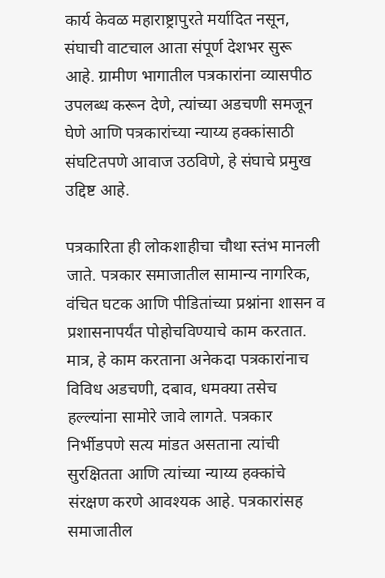कार्य केवळ महाराष्ट्रापुरते मर्यादित नसून, संघाची वाटचाल आता संपूर्ण देशभर सुरू आहे. ग्रामीण भागातील पत्रकारांना व्यासपीठ उपलब्ध करून देणे, त्यांच्या अडचणी समजून घेणे आणि पत्रकारांच्या न्याय्य हक्कांसाठी संघटितपणे आवाज उठविणे, हे संघाचे प्रमुख उद्दिष्ट आहे.

पत्रकारिता ही लोकशाहीचा चौथा स्तंभ मानली जाते. पत्रकार समाजातील सामान्य नागरिक, वंचित घटक आणि पीडितांच्या प्रश्नांना शासन व प्रशासनापर्यंत पोहोचविण्याचे काम करतात. मात्र, हे काम करताना अनेकदा पत्रकारांनाच विविध अडचणी, दबाव, धमक्या तसेच हल्ल्यांना सामोरे जावे लागते. पत्रकार निर्भीडपणे सत्य मांडत असताना त्यांची सुरक्षितता आणि त्यांच्या न्याय्य हक्कांचे संरक्षण करणे आवश्यक आहे. पत्रकारांसह समाजातील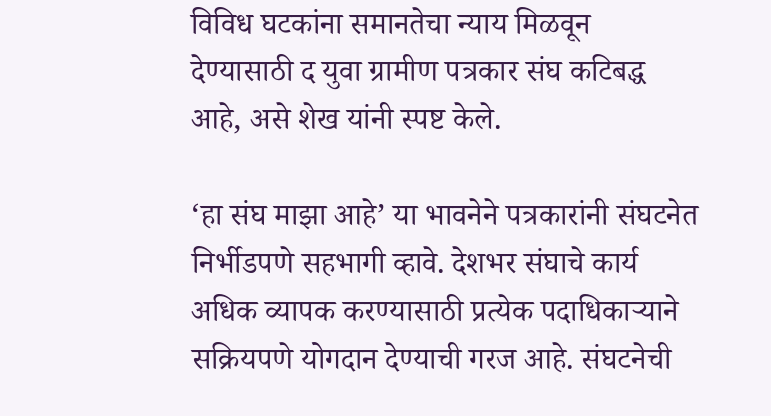विविध घटकांना समानतेचा न्याय मिळवून देण्यासाठी द युवा ग्रामीण पत्रकार संघ कटिबद्ध आहे, असे शेख यांनी स्पष्ट केले.

‘हा संघ माझा आहे’ या भावनेने पत्रकारांनी संघटनेत निर्भीडपणे सहभागी व्हावे. देशभर संघाचे कार्य अधिक व्यापक करण्यासाठी प्रत्येक पदाधिकाऱ्याने सक्रियपणे योगदान देण्याची गरज आहे. संघटनेची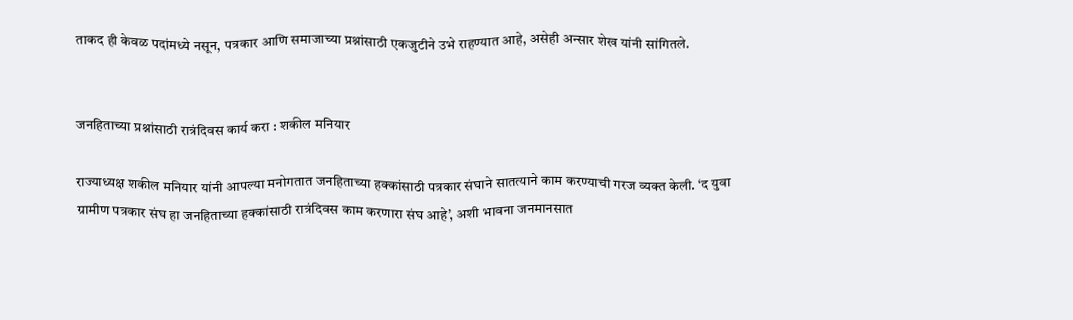ताकद ही केवळ पदांमध्ये नसून, पत्रकार आणि समाजाच्या प्रश्नांसाठी एकजुटीने उभे राहण्यात आहे, असेही अन्सार शेख यांनी सांगितले.


जनहिताच्या प्रश्नांसाठी रात्रंदिवस कार्य करा : शकील मनियार

राज्याध्यक्ष शकील मनियार यांनी आपल्या मनोगतात जनहिताच्या हक्कांसाठी पत्रकार संघाने सातत्याने काम करण्याची गरज व्यक्त केली. ‘द युवा ग्रामीण पत्रकार संघ हा जनहिताच्या हक्कांसाठी रात्रंदिवस काम करणारा संघ आहे’, अशी भावना जनमानसात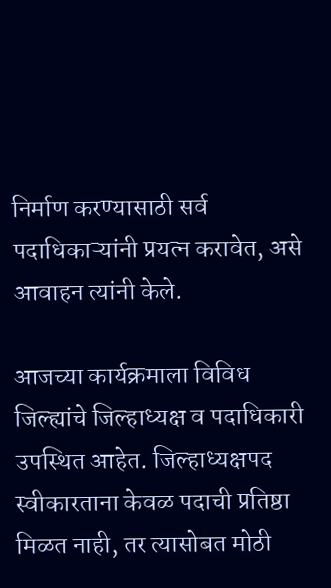निर्माण करण्यासाठी सर्व पदाधिकाऱ्यांनी प्रयत्न करावेत, असे आवाहन त्यांनी केले.

आजच्या कार्यक्रमाला विविध जिल्ह्यांचे जिल्हाध्यक्ष व पदाधिकारी उपस्थित आहेत. जिल्हाध्यक्षपद स्वीकारताना केवळ पदाची प्रतिष्ठा मिळत नाही, तर त्यासोबत मोठी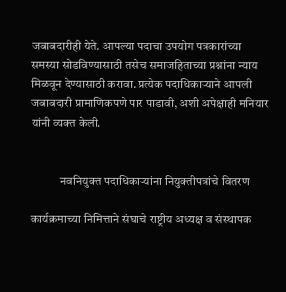जबाबदारीही येते. आपल्या पदाचा उपयोग पत्रकारांच्या समस्या सोडविण्यासाठी तसेच समाजहिताच्या प्रश्नांना न्याय मिळवून देण्यासाठी करावा. प्रत्येक पदाधिकाऱ्याने आपली जबाबदारी प्रामाणिकपणे पार पाडावी, अशी अपेक्षाही मनियार यांनी व्यक्त केली.


            नवनियुक्त पदाधिकाऱ्यांना नियुक्तीपत्रांचे वितरण

कार्यक्रमाच्या निमित्ताने संघाचे राष्ट्रीय अध्यक्ष व संस्थापक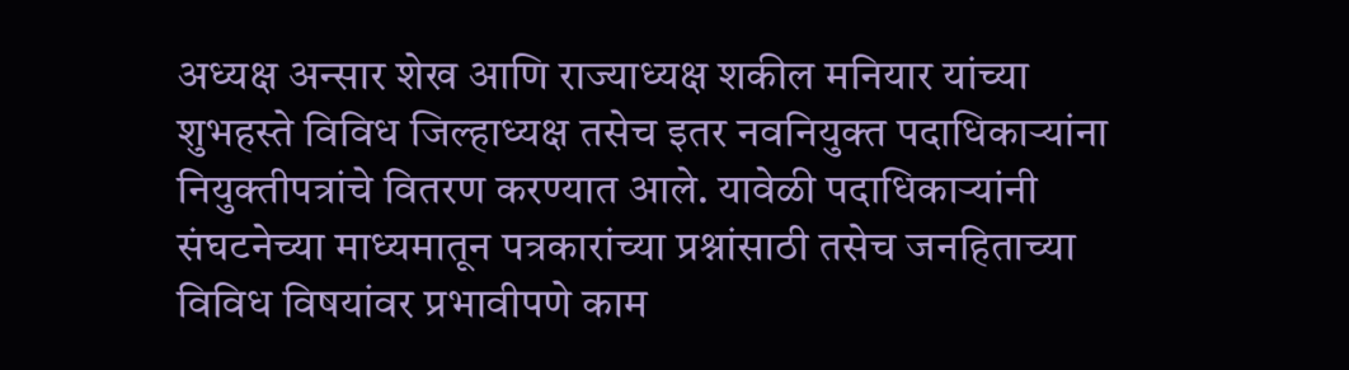अध्यक्ष अन्सार शेख आणि राज्याध्यक्ष शकील मनियार यांच्या शुभहस्ते विविध जिल्हाध्यक्ष तसेच इतर नवनियुक्त पदाधिकाऱ्यांना नियुक्तीपत्रांचे वितरण करण्यात आले. यावेळी पदाधिकाऱ्यांनी संघटनेच्या माध्यमातून पत्रकारांच्या प्रश्नांसाठी तसेच जनहिताच्या विविध विषयांवर प्रभावीपणे काम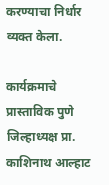करण्याचा निर्धार व्यक्त केला.

कार्यक्रमाचे प्रास्ताविक पुणे जिल्हाध्यक्ष प्रा. काशिनाथ आल्हाट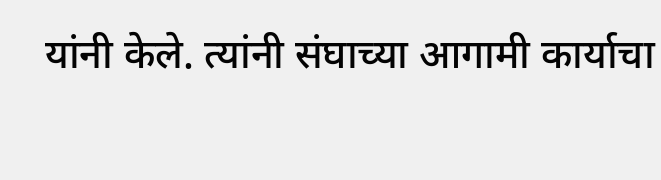यांनी केले. त्यांनी संघाच्या आगामी कार्याचा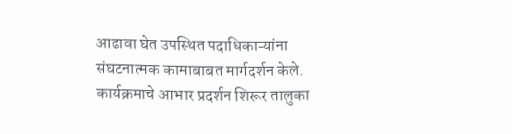आढावा घेत उपस्थित पदाधिकाऱ्यांना संघटनात्मक कामाबाबत मार्गदर्शन केले. कार्यक्रमाचे आभार प्रदर्शन शिरूर तालुका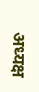अध्यक्ष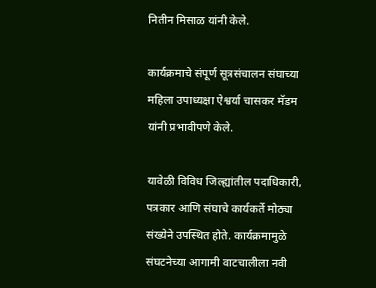नितीन मिसाळ यांनी केले.

कार्यक्रमाचे संपूर्ण सूत्रसंचालन संघाच्या महिला उपाध्यक्षा ऐश्वर्या चासकर मॅडम यांनी प्रभावीपणे केले.

यावेळी विविध जिल्ह्यांतील पदाधिकारी, पत्रकार आणि संघाचे कार्यकर्ते मोठ्या संख्येने उपस्थित होते. कार्यक्रमामुळे संघटनेच्या आगामी वाटचालीला नवी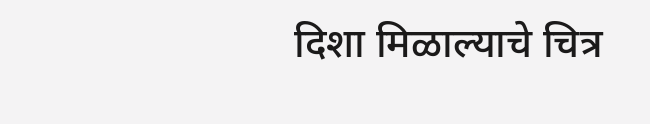दिशा मिळाल्याचे चित्र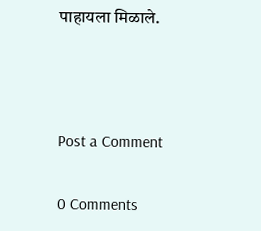पाहायला मिळाले.



Post a Comment

0 Comments